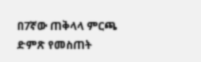በ7ኛው ጠቅላላ ምርጫ ድምጽ የመስጠት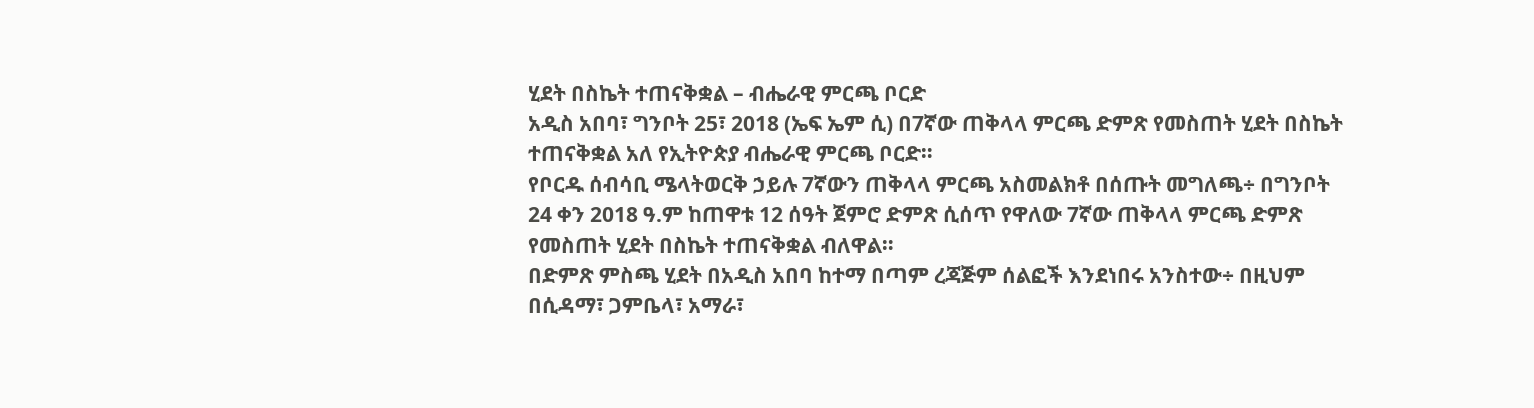ሂደት በስኬት ተጠናቅቋል – ብሔራዊ ምርጫ ቦርድ
አዲስ አበባ፣ ግንቦት 25፣ 2018 (ኤፍ ኤም ሲ) በ7ኛው ጠቅላላ ምርጫ ድምጽ የመስጠት ሂደት በስኬት ተጠናቅቋል አለ የኢትዮጵያ ብሔራዊ ምርጫ ቦርድ።
የቦርዱ ሰብሳቢ ሜላትወርቅ ኃይሉ 7ኛውን ጠቅላላ ምርጫ አስመልክቶ በሰጡት መግለጫ÷ በግንቦት 24 ቀን 2018 ዓ.ም ከጠዋቱ 12 ሰዓት ጀምሮ ድምጽ ሲሰጥ የዋለው 7ኛው ጠቅላላ ምርጫ ድምጽ የመስጠት ሂደት በስኬት ተጠናቅቋል ብለዋል።
በድምጽ ምስጫ ሂደት በአዲስ አበባ ከተማ በጣም ረጃጅም ሰልፎች እንደነበሩ አንስተው÷ በዚህም በሲዳማ፣ ጋምቤላ፣ አማራ፣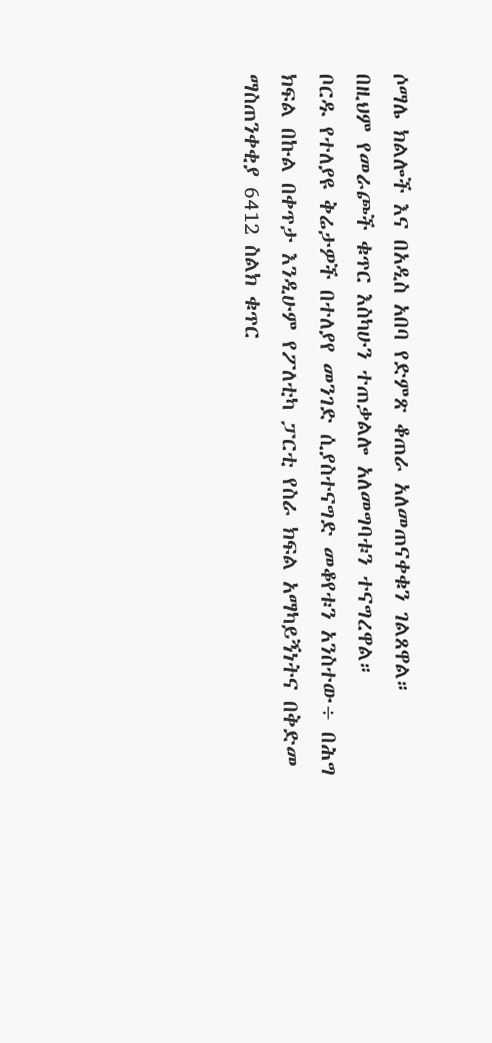ሶማሌ ክልሎች እና በአዲስ አበባ የድምጽ ቆጠራ አለመጠናቀቁን ገልጸዋል።
በዚህም የመራጮች ቁጥር እስካሁን ተጠቃልሎ አለመግባቱን ተናግረዋል።
ቦርዱ የተለያዩ ቅሬታዎች በተለያየ መንገድ ሲያስተናግድ መቆየቱን አንስተው÷ በሕግ ክፍል በኩል በቀጥታ እንዲሁም የፖለቲካ ፓርቲ የስራ ክፍል አማካይኝነትና በቅድመ ማስጠንቀቂያ 6412 ስልክ ቁጥር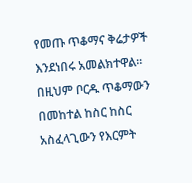የመጡ ጥቆማና ቅሬታዎች እንደነበሩ አመልክተዋል።
በዚህም ቦርዱ ጥቆማውን በመከተል ከስር ከስር አስፈላጊውን የእርምት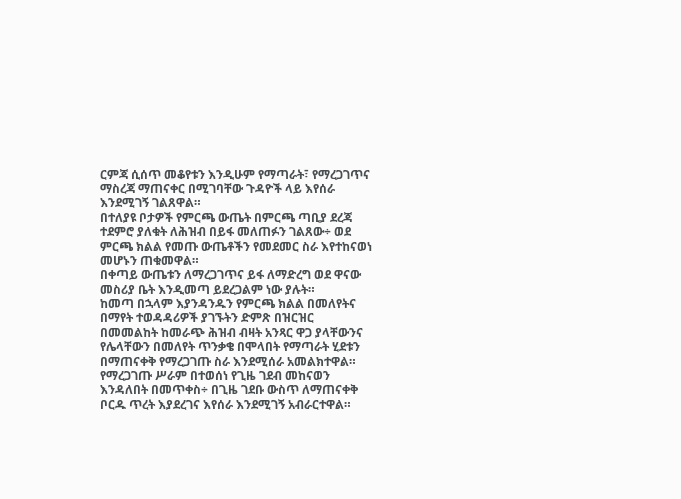ርምጃ ሲሰጥ መቆየቱን እንዲሁም የማጣራት፣ የማረጋገጥና ማስረጃ ማጠናቀር በሚገባቸው ጉዳዮች ላይ እየሰራ እንደሚገኝ ገልጸዋል።
በተለያዩ ቦታዎች የምርጫ ውጤት በምርጫ ጣቢያ ደረጃ ተደምሮ ያለቁት ለሕዝብ በይፋ መለጠፉን ገልጸው÷ ወደ ምርጫ ክልል የመጡ ውጤቶችን የመደመር ስራ እየተከናወነ መሆኑን ጠቁመዋል።
በቀጣይ ውጤቱን ለማረጋገጥና ይፋ ለማድረግ ወደ ዋናው መስሪያ ቤት እንዲመጣ ይደረጋልም ነው ያሉት።
ከመጣ በኋላም እያንዳንዱን የምርጫ ክልል በመለየትና በማየት ተወዳዳሪዎች ያገኙትን ድምጽ በዝርዝር በመመልከት ከመራጭ ሕዝብ ብዛት አንጻር ዋጋ ያላቸውንና የሌላቸውን በመለየት ጥንቃቄ በሞላበት የማጣራት ሂደቱን በማጠናቀቅ የማረጋገጡ ስራ እንደሚሰራ አመልክተዋል።
የማረጋገጡ ሥራም በተወሰነ የጊዜ ገደብ መከናወን እንዳለበት በመጥቀስ÷ በጊዜ ገደቡ ውስጥ ለማጠናቀቅ ቦርዱ ጥረት እያደረገና እየሰራ እንደሚገኝ አብራርተዋል።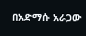በአድማሱ አራጋው